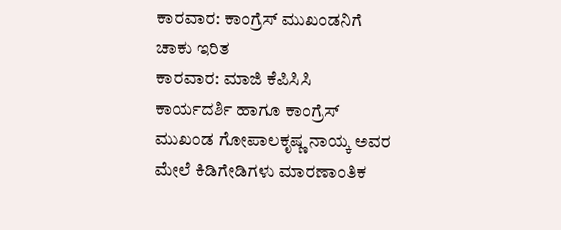ಕಾರವಾರ: ಕಾಂಗ್ರೆಸ್ ಮುಖಂಡನಿಗೆ ಚಾಕು ಇರಿತ
ಕಾರವಾರ: ಮಾಜಿ ಕೆಪಿಸಿಸಿ ಕಾರ್ಯದರ್ಶಿ ಹಾಗೂ ಕಾಂಗ್ರೆಸ್ ಮುಖಂಡ ಗೋಪಾಲಕೃಷ್ಣ ನಾಯ್ಕ ಅವರ ಮೇಲೆ ಕಿಡಿಗೇಡಿಗಳು ಮಾರಣಾಂತಿಕ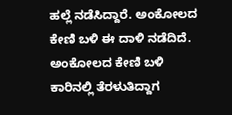ಹಲ್ಲೆ ನಡೆಸಿದ್ದಾರೆ. ಅಂಕೋಲದ ಕೇಣಿ ಬಳಿ ಈ ದಾಳಿ ನಡೆದಿದೆ.
ಅಂಕೋಲದ ಕೇಣಿ ಬಳಿ ಕಾರಿನಲ್ಲಿ ತೆರಳುತಿದ್ದಾಗ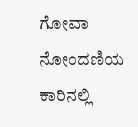ಗೋವಾ ನೋಂದಣಿಯ ಕಾರಿನಲ್ಲಿ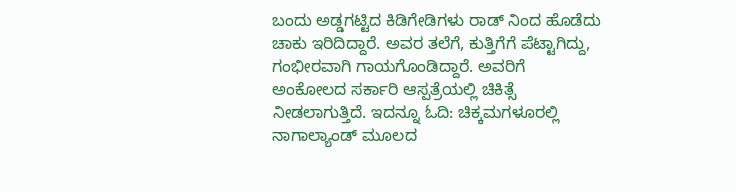ಬಂದು ಅಡ್ಡಗಟ್ಟಿದ ಕಿಡಿಗೇಡಿಗಳು ರಾಡ್ ನಿಂದ ಹೊಡೆದು ಚಾಕು ಇರಿದಿದ್ದಾರೆ. ಅವರ ತಲೆಗೆ, ಕುತ್ತಿಗೆಗೆ ಪೆಟ್ಟಾಗಿದ್ದು, ಗಂಭೀರವಾಗಿ ಗಾಯಗೊಂಡಿದ್ದಾರೆ. ಅವರಿಗೆ ಅಂಕೋಲದ ಸರ್ಕಾರಿ ಆಸ್ಪತ್ರೆಯಲ್ಲಿ ಚಿಕಿತ್ಸೆ ನೀಡಲಾಗುತ್ತಿದೆ. ಇದನ್ನೂ ಓದಿ: ಚಿಕ್ಕಮಗಳೂರಲ್ಲಿ ನಾಗಾಲ್ಯಾಂಡ್ ಮೂಲದ